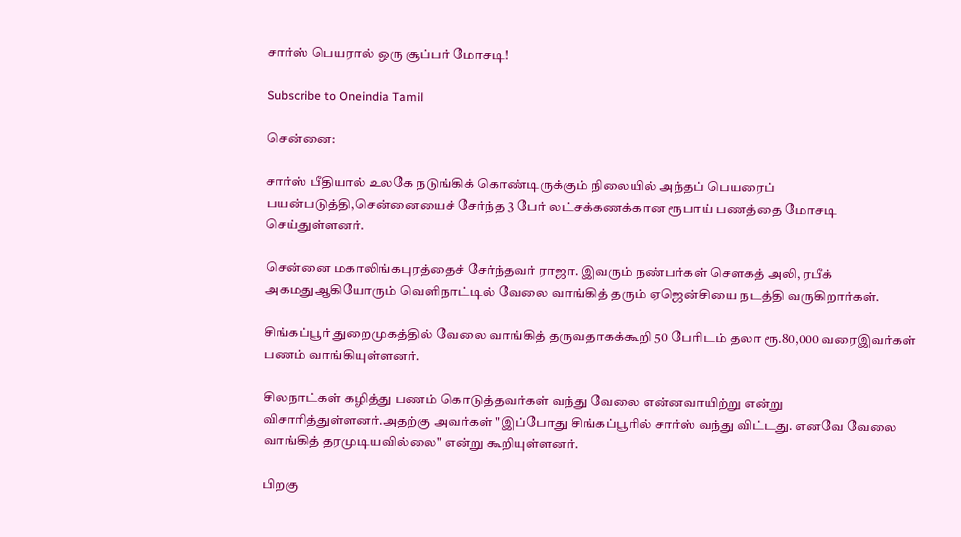சார்ஸ் பெயரால் ஒரு சூப்பர் மோசடி!

Subscribe to Oneindia Tamil

சென்னை:

சார்ஸ் பீதியால் உலகே நடுங்கிக் கொண்டிருக்கும் நிலையில் அந்தப் பெயரைப் பயன்படுத்தி,சென்னையைச் சேர்ந்த 3 பேர் லட்சக்கணக்கான ரூபாய் பணத்தை மோசடி செய்துள்ளனர்.

சென்னை மகாலிங்கபுரத்தைச் சேர்ந்தவர் ராஜா. இவரும் நண்பர்கள் செளகத் அலி, ரபீக் அகமதுஆகியோரும் வெளிநாட்டில் வேலை வாங்கித் தரும் ஏஜென்சியை நடத்தி வருகிறார்கள்.

சிங்கப்பூர் துறைமுகத்தில் வேலை வாங்கித் தருவதாகக்கூறி 50 பேரிடம் தலா ரூ.80,000 வரைஇவர்கள் பணம் வாங்கியுள்ளனர்.

சிலநாட்கள் கழித்து பணம் கொடுத்தவர்கள் வந்து வேலை என்னவாயிற்று என்று விசாரித்துள்ளனர்.அதற்கு அவர்கள் "இப்போது சிங்கப்பூரில் சார்ஸ் வந்து விட்டது. எனவே வேலை வாங்கித் தரமுடியவில்லை" என்று கூறியுள்ளனர்.

பிறகு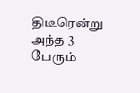திடீரென்று அந்த 3 பேரும்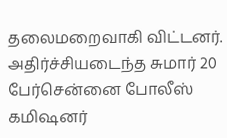தலைமறைவாகி விட்டனர். அதிர்ச்சியடைந்த சுமார் 20 பேர்சென்னை போலீஸ் கமிஷனர்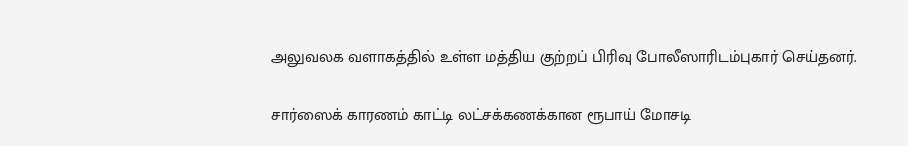அலுவலக வளாகத்தில் உள்ள மத்திய குற்றப் பிரிவு போலீஸாரிடம்புகார் செய்தனர்.

சார்ஸைக் காரணம் காட்டி லட்சக்கணக்கான ரூபாய் மோசடி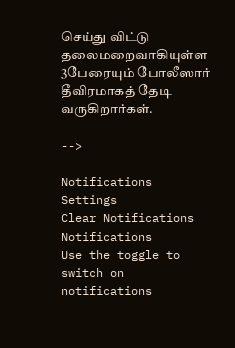செய்து விட்டு தலைமறைவாகியுள்ள 3பேரையும் போலீஸார் தீவிரமாகத் தேடி வருகிறார்கள்.

-->

Notifications
Settings
Clear Notifications
Notifications
Use the toggle to switch on notifications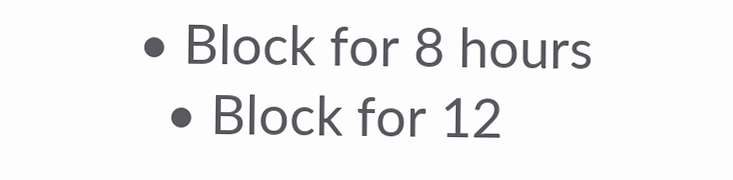• Block for 8 hours
  • Block for 12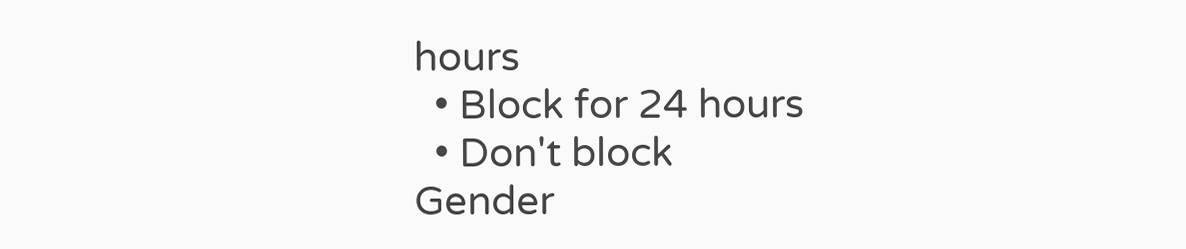hours
  • Block for 24 hours
  • Don't block
Gender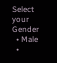Select your Gender
  • Male
  •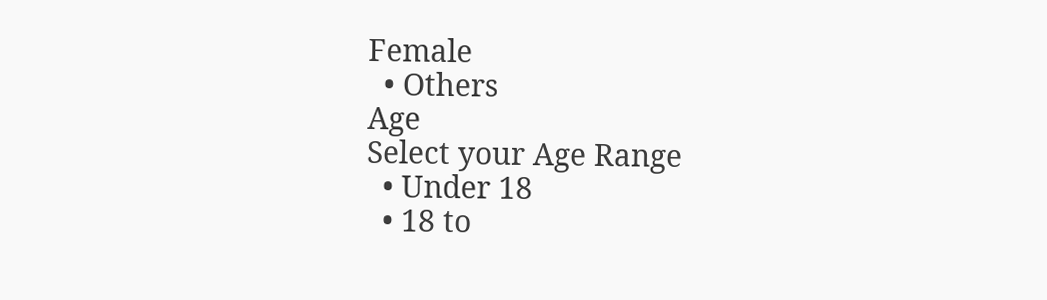Female
  • Others
Age
Select your Age Range
  • Under 18
  • 18 to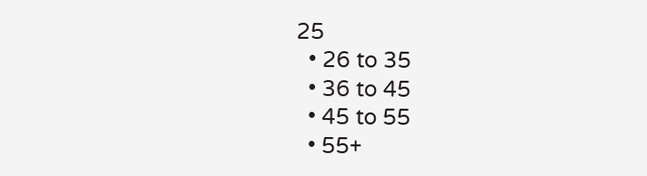25
  • 26 to 35
  • 36 to 45
  • 45 to 55
  • 55+